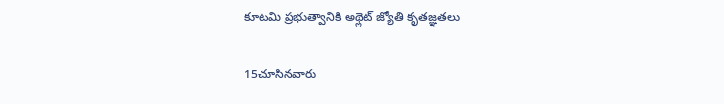కూటమి ప్రభుత్వానికి అథ్లెట్ జ్యోతి కృతజ్ఞతలు

15చూసినవారు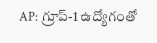AP: గ్రూప్-1 ఉద్యోగంతో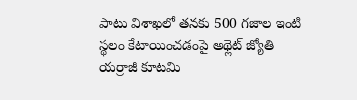పాటు విశాఖలో తనకు 500 గజాల ఇంటి స్థలం కేటాయించడంపై అథ్లెట్ జ్యోతి యర్రాజీ కూటమి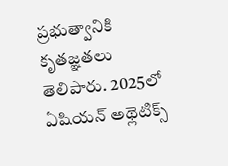ప్రభుత్వానికి కృతజ్ఞతలు తెలిపారు. 2025లో ఏషియన్ అథ్లెటిక్స్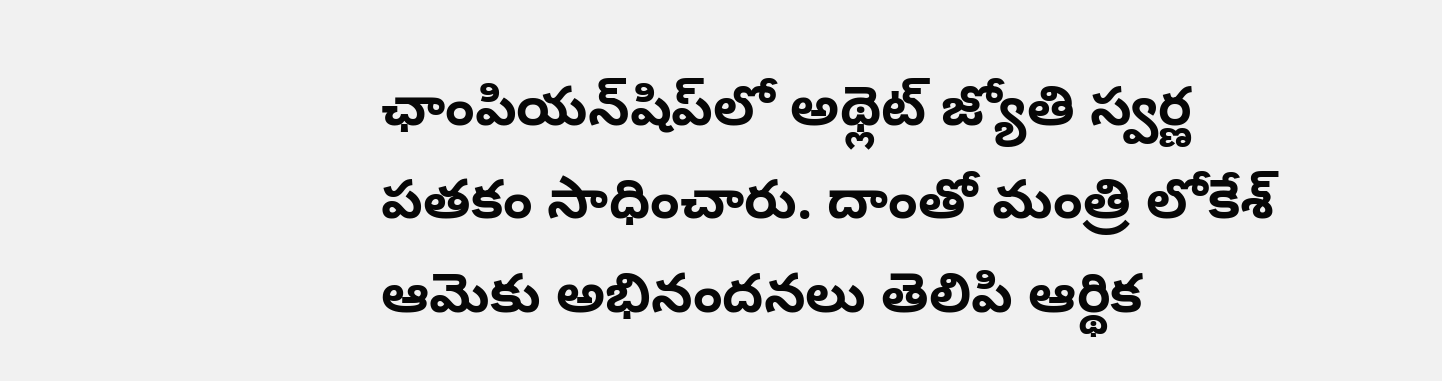ఛాంపియన్‌షిప్‌లో అథ్లెట్ జ్యోతి స్వర్ణ పతకం సాధించారు. దాంతో మంత్రి లోకేశ్ ఆమెకు అభినందనలు తెలిపి ఆర్థిక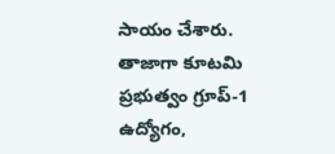సాయం చేశారు. తాజాగా కూటమి ప్రభుత్వం గ్రూప్-1 ఉద్యోగం,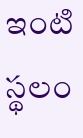ఇంటి స్థలం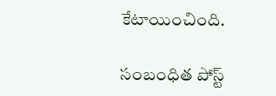కేటాయించింది.

సంబంధిత పోస్ట్